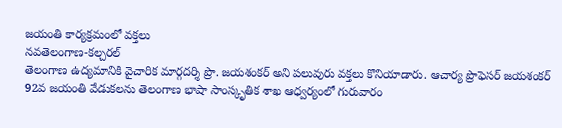జయంతి కార్యక్రమంలో వక్తలు
నవతెలంగాణ-కల్చరల్
తెలంగాణ ఉద్యమానికి వైచారిక మార్గదర్శి ప్రొ. జయశంకర్ అని పలువురు వక్తలు కొనియాడారు. ఆచార్య ప్రొఫెసర్ జయశంకర్ 92వ జయంతి వేడుకలను తెలంగాణ భాషా సాంస్కృతిక శాఖ ఆధ్వర్యంలో గురువారం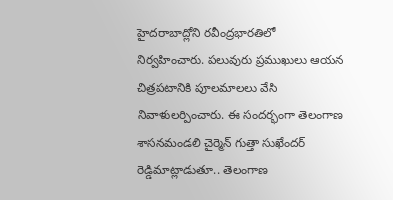హైదరాబాద్లోని రవీంద్రభారతిలో నిర్వహించారు. పలువురు ప్రముఖులు ఆయన చిత్రపటానికి పూలమాలలు వేసి నివాళులర్పించారు. ఈ సందర్భంగా తెలంగాణ శాసనమండలి చైర్మెన్ గుత్తా సుఖేందర్ రెడ్డిమాట్లాడుతూ.. తెలంగాణ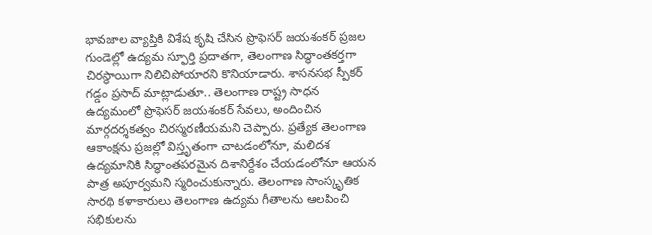భావజాల వ్యాప్తికి విశేష కృషి చేసిన ప్రొఫెసర్ జయశంకర్ ప్రజల గుండెల్లో ఉద్యమ స్ఫూర్తి ప్రదాతగా, తెలంగాణ సిద్ధాంతకర్తగా చిరస్థాయిగా నిలిచిపోయారని కొనియాడారు. శాసనసభ స్పీకర్ గడ్డం ప్రసాద్ మాట్లాడుతూ.. తెలంగాణ రాష్ట్ర సాధన ఉద్యమంలో ప్రొఫెసర్ జయశంకర్ సేవలు, అందించిన మార్గదర్శకత్వం చిరస్మరణీయమని చెప్పారు. ప్రత్యేక తెలంగాణ ఆకాంక్షను ప్రజల్లో విస్తృతంగా చాటడంలోనూ, మలిదశ ఉద్యమానికి సిద్ధాంతపరమైన దిశానిర్దేశం చేయడంలోనూ ఆయన పాత్ర అపూర్వమని స్మరించుకున్నారు. తెలంగాణ సాంస్కృతిక సారథి కళాకారులు తెలంగాణ ఉద్యమ గీతాలను ఆలపించి సభికులను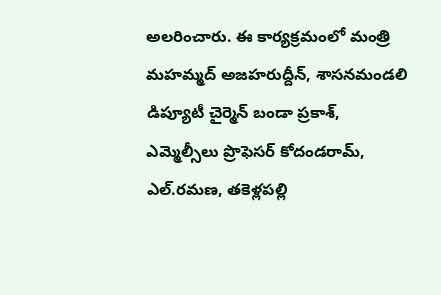అలరించారు. ఈ కార్యక్రమంలో మంత్రి మహమ్మద్ అజహరుద్దీన్, శాసనమండలి డిప్యూటీ చైర్మెన్ బండా ప్రకాశ్, ఎమ్మెల్సీలు ప్రొఫెసర్ కోదండరామ్, ఎల్.రమణ, తకెళ్లపల్లి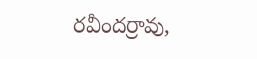రవీందర్రావు,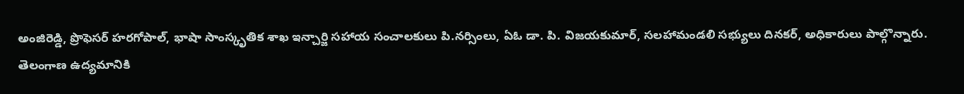అంజిరెడ్డి, ప్రొఫెసర్ హరగోపాల్, భాషా సాంస్కృతిక శాఖ ఇన్చార్జి సహాయ సంచాలకులు పి.నర్సింలు, ఏఓ డా. పి. విజయకుమార్, సలహామండలి సభ్యులు దినకర్, అధికారులు పాల్గొన్నారు.
తెలంగాణ ఉద్యమానికి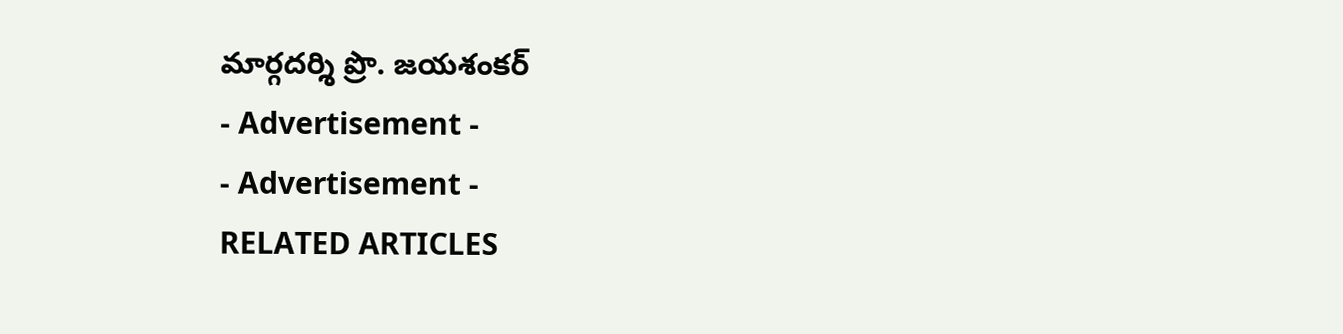మార్గదర్శి ప్రొ. జయశంకర్
- Advertisement -
- Advertisement -
RELATED ARTICLES